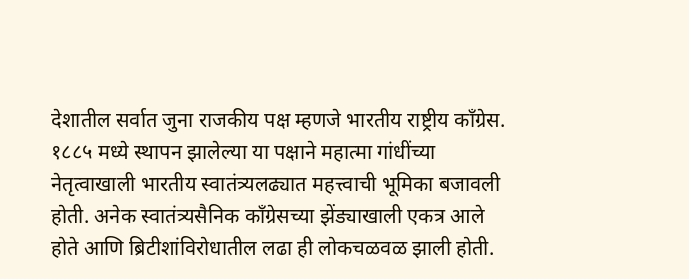देशातील सर्वात जुना राजकीय पक्ष म्हणजे भारतीय राष्ट्रीय काँग्रेस. १८८५ मध्ये स्थापन झालेल्या या पक्षाने महात्मा गांधींच्या नेतृत्वाखाली भारतीय स्वातंत्र्यलढ्यात महत्त्वाची भूमिका बजावली होती. अनेक स्वातंत्र्यसैनिक काँग्रेसच्या झेंड्याखाली एकत्र आले होते आणि ब्रिटीशांविरोधातील लढा ही लोकचळवळ झाली होती.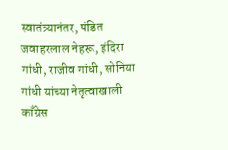स्वातंत्र्यानंतर, पंडित जवाहरलाल नेहरू, इंदिरा गांधी, राजीव गांधी, सोनिया गांधी यांच्या नेतृत्वाखाली काँग्रेस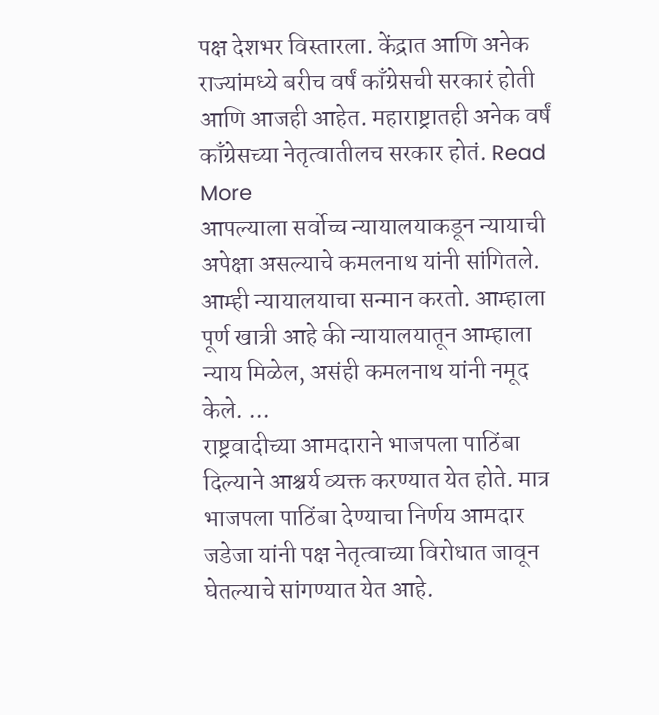पक्ष देशभर विस्तारला. केंद्रात आणि अनेक राज्यांमध्ये बरीच वर्षं काँग्रेसची सरकारं होती आणि आजही आहेत. महाराष्ट्रातही अनेक वर्षं काँग्रेसच्या नेतृत्वातीलच सरकार होतं. Read More
आपल्याला सर्वोच्च न्यायालयाकडून न्यायाची अपेक्षा असल्याचे कमलनाथ यांनी सांगितले. आम्ही न्यायालयाचा सन्मान करतो. आम्हाला पूर्ण खात्री आहे की न्यायालयातून आम्हाला न्याय मिळेल, असंही कमलनाथ यांनी नमूद केले. ...
राष्ट्रवादीच्या आमदाराने भाजपला पाठिंबा दिल्याने आश्चर्य व्यक्त करण्यात येत होते. मात्र भाजपला पाठिंबा देण्याचा निर्णय आमदार जडेजा यांनी पक्ष नेतृत्वाच्या विरोधात जावून घेतल्याचे सांगण्यात येत आहे.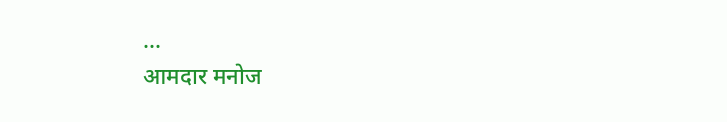...
आमदार मनोज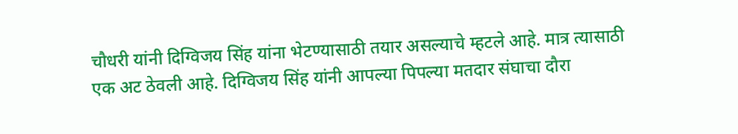चौधरी यांनी दिग्विजय सिंह यांना भेटण्यासाठी तयार असल्याचे म्हटले आहे. मात्र त्यासाठी एक अट ठेवली आहे. दिग्विजय सिंह यांनी आपल्या पिपल्या मतदार संघाचा दौरा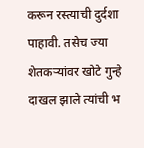करून रस्त्याची दुर्दशा पाहावी. तसेच ज्या शेतकऱ्यांवर खोटे गुन्हे दाखल झाले त्यांची भ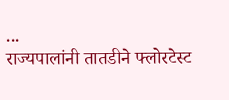...
राज्यपालांनी तातडीने फ्लोरटेस्ट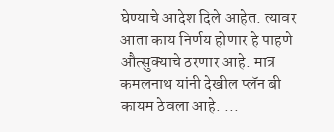घेण्याचे आदेश दिले आहेत. त्यावर आता काय निर्णय होणार हे पाहणे औत्सुक्याचे ठरणार आहे. मात्र कमलनाथ यांनी देखील प्लॅन बी कायम ठेवला आहे. ...